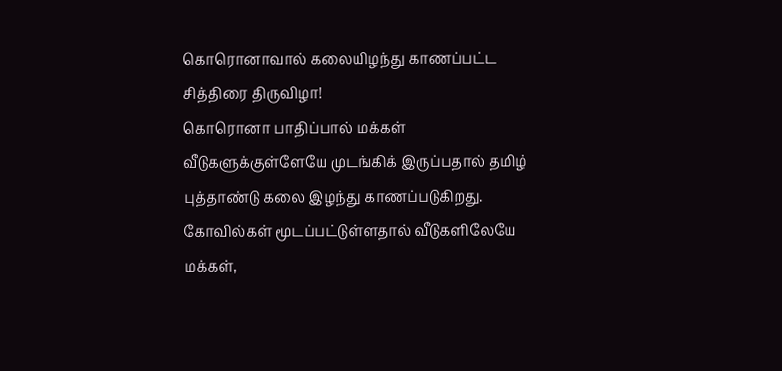கொரொனாவால் கலையிழந்து காணப்பட்ட சித்திரை திருவிழா!
கொரொனா பாதிப்பால் மக்கள் வீடுகளுக்குள்ளேயே முடங்கிக் இருப்பதால் தமிழ் புத்தாண்டு கலை இழந்து காணப்படுகிறது. கோவில்கள் மூடப்பட்டுள்ளதால் வீடுகளிலேயே மக்கள்,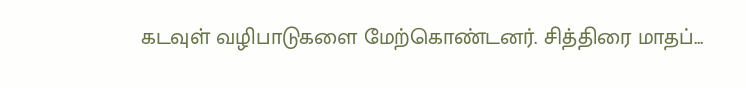கடவுள் வழிபாடுகளை மேற்கொண்டனர். சித்திரை மாதப்...